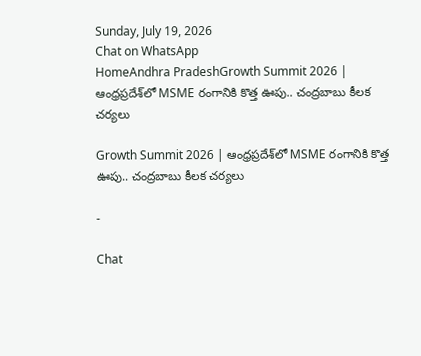Sunday, July 19, 2026
Chat on WhatsApp
HomeAndhra PradeshGrowth Summit 2026 | ఆంధ్రప్రదేశ్‌లో MSME రంగానికి కొత్త ఊపు.. చంద్రబాబు కీలక చర్యలు

Growth Summit 2026 | ఆంధ్రప్రదేశ్‌లో MSME రంగానికి కొత్త ఊపు.. చంద్రబాబు కీలక చర్యలు

-

Chat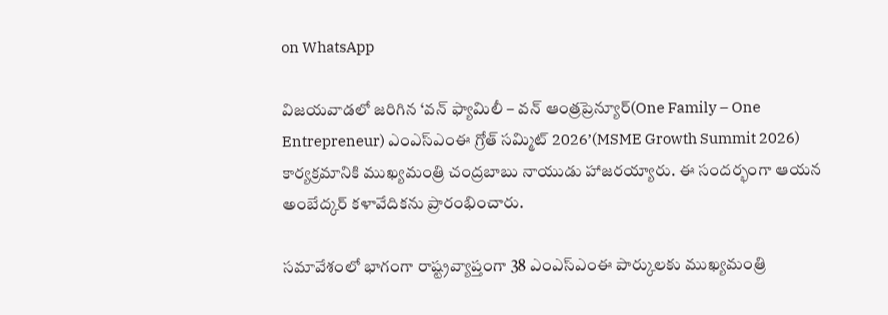on WhatsApp

విజయవాడలో జరిగిన ‘వన్ ఫ్యామిలీ – వన్ ఆంత్రప్రెన్యూర్(One Family – One Entrepreneur) ఎంఎస్‌ఎంఈ గ్రోత్ సమ్మిట్ 2026’(MSME Growth Summit 2026) కార్యక్రమానికి ముఖ్యమంత్రి చంద్రబాబు నాయుడు హాజరయ్యారు. ఈ సందర్భంగా ఆయన అంబేద్కర్ కళావేదికను ప్రారంభించారు.

సమావేశంలో భాగంగా రాష్ట్రవ్యాప్తంగా 38 ఎంఎస్‌ఎంఈ పార్కులకు ముఖ్యమంత్రి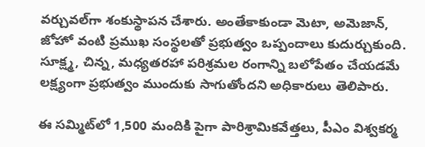వర్చువల్‌గా శంకుస్థాపన చేశారు. అంతేకాకుండా మెటా, అమెజాన్, జోహో వంటి ప్రముఖ సంస్థలతో ప్రభుత్వం ఒప్పందాలు కుదుర్చుకుంది. సూక్ష్మ, చిన్న, మధ్యతరహా పరిశ్రమల రంగాన్ని బలోపేతం చేయడమే లక్ష్యంగా ప్రభుత్వం ముందుకు సాగుతోందని అధికారులు తెలిపారు.

ఈ సమ్మిట్‌లో 1,500 మందికి పైగా పారిశ్రామికవేత్తలు, పీఎం విశ్వకర్మ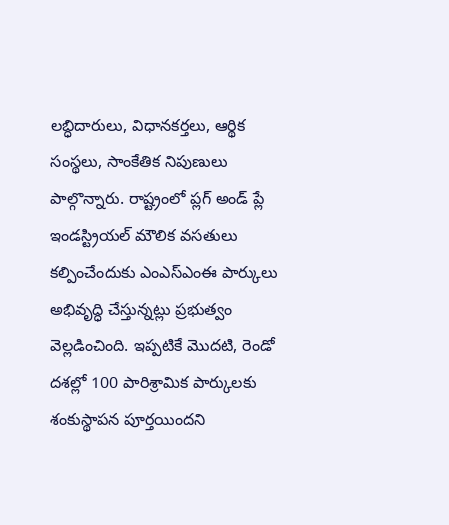లబ్ధిదారులు, విధానకర్తలు, ఆర్థిక సంస్థలు, సాంకేతిక నిపుణులు పాల్గొన్నారు. రాష్ట్రంలో ప్లగ్ అండ్ ప్లే ఇండస్ట్రియల్ మౌలిక వసతులు కల్పించేందుకు ఎంఎస్‌ఎంఈ పార్కులు అభివృద్ధి చేస్తున్నట్లు ప్రభుత్వం వెల్లడించింది. ఇప్పటికే మొదటి, రెండో దశల్లో 100 పారిశ్రామిక పార్కులకు శంకుస్థాపన పూర్తయిందని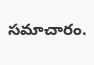సమాచారం.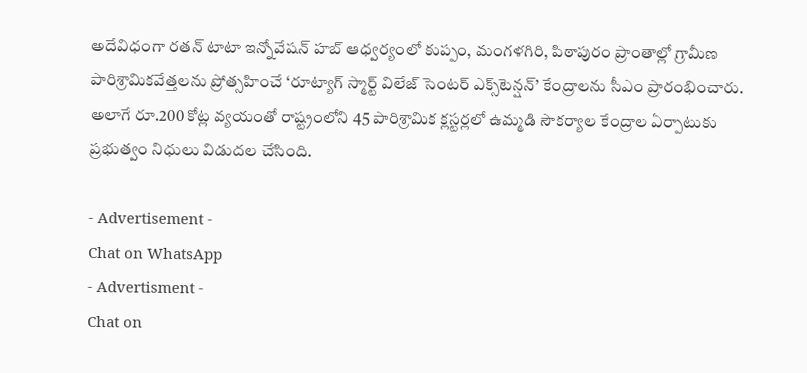అదేవిధంగా రతన్ టాటా ఇన్నోవేషన్ హబ్ ఆధ్వర్యంలో కుప్పం, మంగళగిరి, పిఠాపురం ప్రాంతాల్లో గ్రామీణ పారిశ్రామికవేత్తలను ప్రోత్సహించే ‘రూట్యాగ్ స్మార్ట్ విలేజ్ సెంటర్ ఎక్స్‌టెన్షన్’ కేంద్రాలను సీఎం ప్రారంభించారు. అలాగే రూ.200 కోట్ల వ్యయంతో రాష్ట్రంలోని 45 పారిశ్రామిక క్లస్టర్లలో ఉమ్మడి సౌకర్యాల కేంద్రాల ఏర్పాటుకు ప్రభుత్వం నిధులు విడుదల చేసింది.

- Advertisement -
Chat on WhatsApp
- Advertisment -
Chat on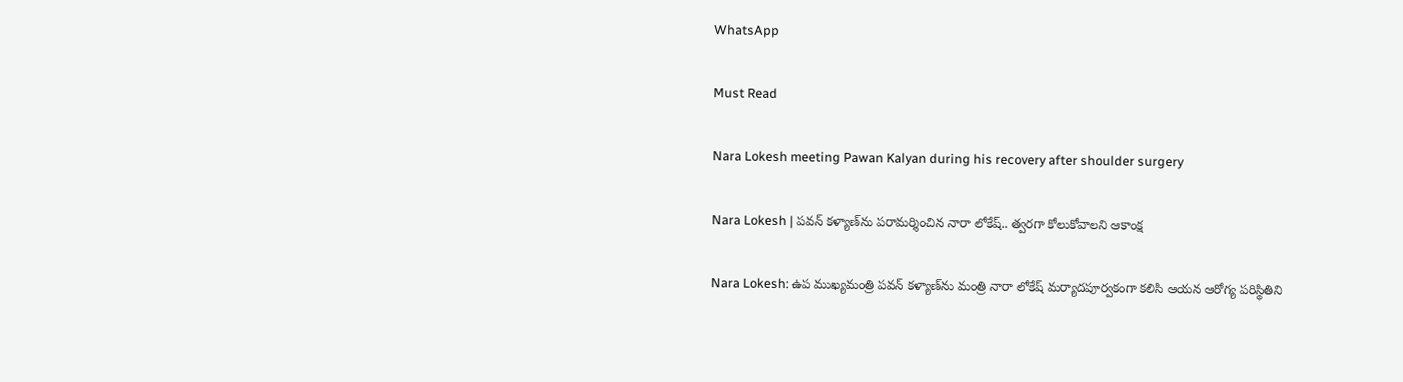WhatsApp

Must Read

Nara Lokesh meeting Pawan Kalyan during his recovery after shoulder surgery

Nara Lokesh | పవన్ కళ్యాణ్‌ను పరామర్శించిన నారా లోకేష్.. త్వరగా కోలుకోవాలని ఆకాంక్ష

Nara Lokesh: ఉప ముఖ్యమంత్రి పవన్ కళ్యాణ్‌ను మంత్రి నారా లోకేష్ మర్యాదపూర్వకంగా కలిసి ఆయన ఆరోగ్య పరిస్థితిని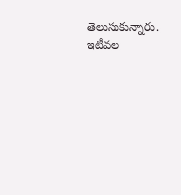తెలుసుకున్నారు. ఇటీవల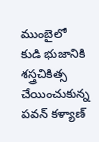ముంబైలో కుడి భుజానికి శస్త్రచికిత్స చేయించుకున్న పవన్ కళ్యాణ్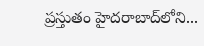ప్రస్తుతం హైదరాబాద్‌లోని...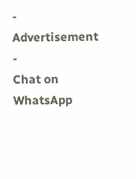- Advertisement -
Chat on WhatsApp